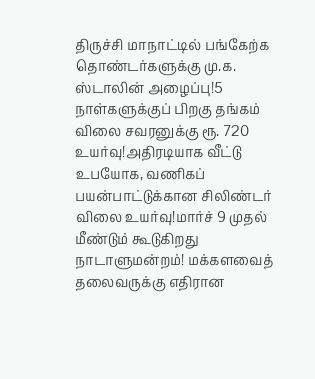திருச்சி மாநாட்டில் பங்கேற்க தொண்டர்களுக்கு மு.க. ஸ்டாலின் அழைப்பு!5 நாள்களுக்குப் பிறகு தங்கம் விலை சவரனுக்கு ரூ. 720 உயர்வு!அதிரடியாக வீட்டு உபயோக, வணிகப் பயன்பாட்டுக்கான சிலிண்டர் விலை உயர்வு!மார்ச் 9 முதல் மீண்டும் கூடுகிறது நாடாளுமன்றம்! மக்களவைத் தலைவருக்கு எதிரான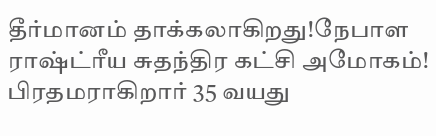தீர்மானம் தாக்கலாகிறது!நேபாள ராஷ்ட்ரீய சுதந்திர கட்சி அமோகம்! பிரதமராகிறார் 35 வயது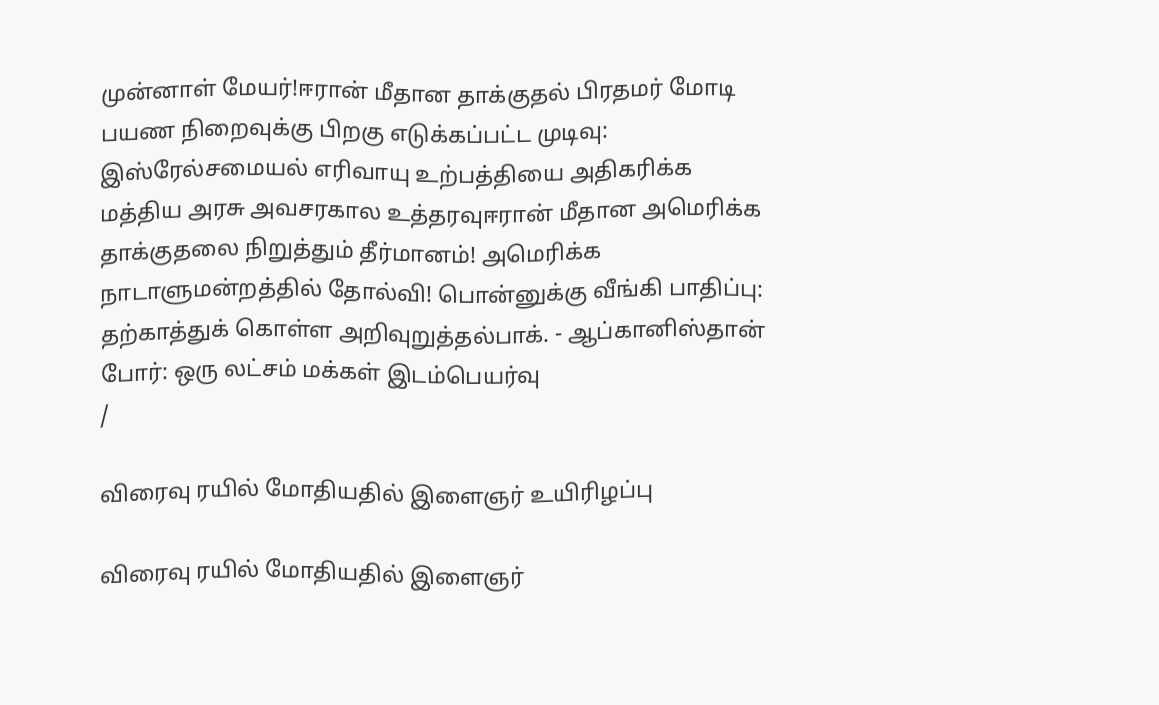முன்னாள் மேயர்!ஈரான் மீதான தாக்குதல் பிரதமர் மோடி பயண நிறைவுக்கு பிறகு எடுக்கப்பட்ட முடிவு: இஸ்ரேல்சமையல் எரிவாயு உற்பத்தியை அதிகரிக்க மத்திய அரசு அவசரகால உத்தரவுஈரான் மீதான அமெரிக்க தாக்குதலை நிறுத்தும் தீர்மானம்! அமெரிக்க நாடாளுமன்றத்தில் தோல்வி! பொன்னுக்கு வீங்கி பாதிப்பு: தற்காத்துக் கொள்ள அறிவுறுத்தல்பாக். - ஆப்கானிஸ்தான் போர்: ஒரு லட்சம் மக்கள் இடம்பெயர்வு
/

விரைவு ரயில் மோதியதில் இளைஞர் உயிரிழப்பு

விரைவு ரயில் மோதியதில் இளைஞர்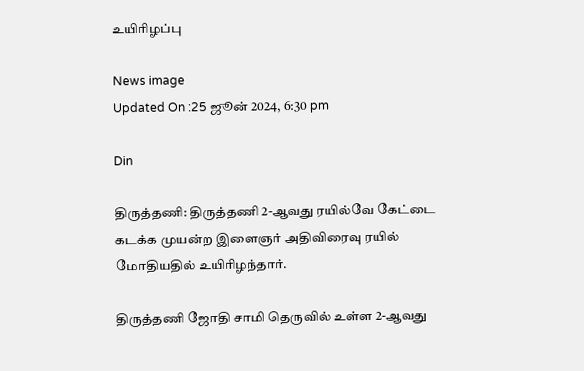உயிரிழப்பு

News image
Updated On :25 ஜூன் 2024, 6:30 pm

Din

திருத்தணி: திருத்தணி 2-ஆவது ரயில்வே கேட்டை கடக்க முயன்ற இளைஞர் அதிவிரைவு ரயில் மோதியதில் உயிரிழந்தார்.

திருத்தணி ஜோதி சாமி தெருவில் உள்ள 2-ஆவது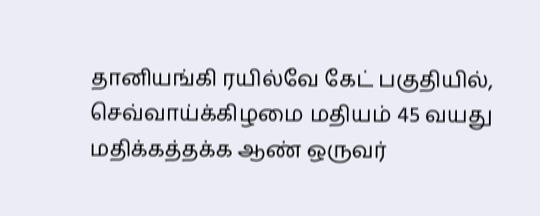தானியங்கி ரயில்வே கேட் பகுதியில், செவ்வாய்க்கிழமை மதியம் 45 வயது மதிக்கத்தக்க ஆண் ஒருவர்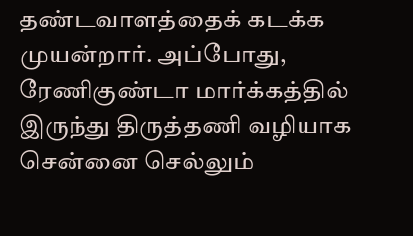தண்டவாளத்தைக் கடக்க முயன்றார். அப்போது, ரேணிகுண்டா மார்க்கத்தில் இருந்து திருத்தணி வழியாக சென்னை செல்லும்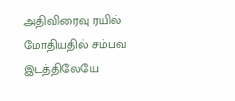அதிவிரைவு ரயில் மோதியதில் சம்பவ இடத்திலேயே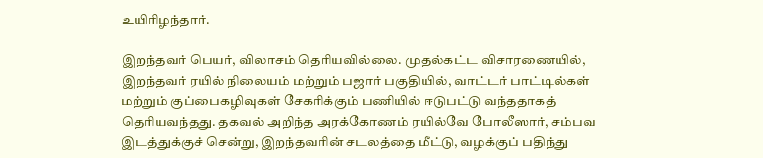உயிரிழந்தார்.

இறந்தவர் பெயர், விலாசம் தெரியவில்லை. முதல்கட்ட விசாரணையில், இறந்தவர் ரயில் நிலையம் மற்றும் பஜார் பகுதியில், வாட்டர் பாட்டில்கள் மற்றும் குப்பைகழிவுகள் சேகரிக்கும் பணியில் ஈடுபட்டு வந்ததாகத் தெரியவந்தது. தகவல் அறிந்த அரக்கோணம் ரயில்வே போலீஸார், சம்பவ இடத்துக்குச் சென்று, இறந்தவரின் சடலத்தை மீட்டு, வழக்குப் பதிந்து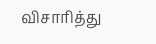விசாரித்து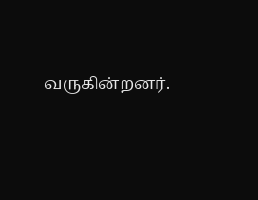வருகின்றனர்.